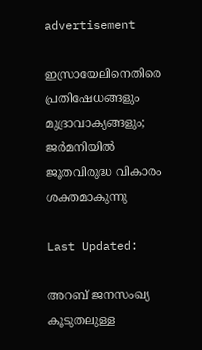advertisement

ഇസ്രായേലിനെതിരെ പ്രതിഷേധങ്ങളും മുദ്രാവാക്യങ്ങളും; ജർമനിയിൽ ജൂതവിരുദ്ധ വികാരം ശക്തമാകുന്നു

Last Updated:

അറബ് ജനസംഖ്യ കൂടുതലുള്ള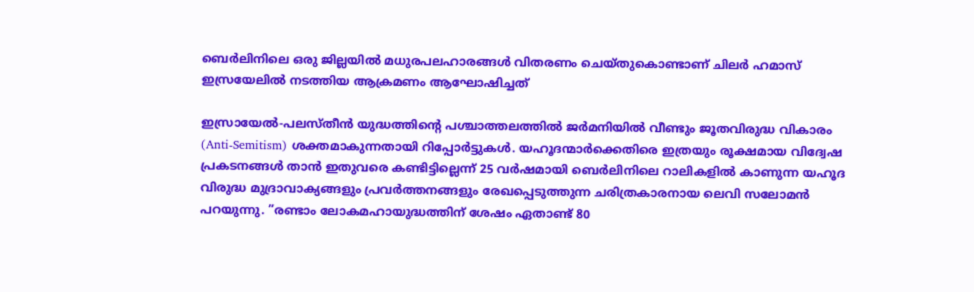ബെർലിനിലെ ഒരു ജില്ലയിൽ മധുരപലഹാരങ്ങൾ വിതരണം ചെയ്തുകൊണ്ടാണ് ചിലർ ഹമാസ് ഇസ്രയേലിൽ നടത്തിയ ആക്രമണം ആഘോഷിച്ചത്

ഇസ്രായേൽ-പലസ്തീൻ യുദ്ധത്തിന്റെ പശ്ചാത്തലത്തിൽ ജർമനിയിൽ വീണ്ടും ജൂതവിരുദ്ധ വികാരം (Anti-Semitism) ശക്തമാകുന്നതായി റിപ്പോർട്ടുകൾ. യഹൂദന്മാർക്കെതിരെ ഇത്രയും രൂക്ഷമായ വിദ്വേഷ പ്രകടനങ്ങൾ താൻ ഇതുവരെ കണ്ടിട്ടില്ലെന്ന് 25 വർഷമായി ബെർലിനിലെ റാലികളിൽ കാണുന്ന യഹൂദ വിരുദ്ധ മുദ്രാവാക്യങ്ങളും പ്രവർത്തനങ്ങളും രേഖപ്പെടുത്തുന്ന ചരിത്രകാരനായ ലെവി സലോമൻ പറയുന്നു. ”രണ്ടാം ലോകമഹായുദ്ധത്തിന് ശേഷം ഏതാണ്ട് 80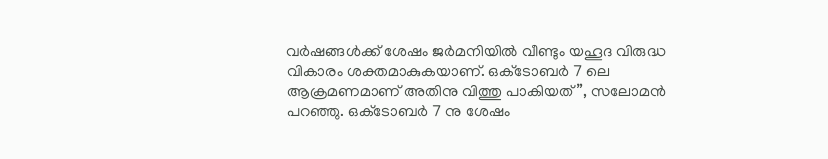വർഷങ്ങൾക്ക് ശേഷം ജർമനിയിൽ വീണ്ടും യഹൂദ വിരുദ്ധ വികാരം ശക്തമാകുകയാണ്. ഒക്‌ടോബർ 7 ലെ ആക്രമണമാണ് അതിനു വിത്തു പാകിയത്”, സലോമൻ പറഞ്ഞു. ഒക്‌ടോബർ 7 നു ശേഷം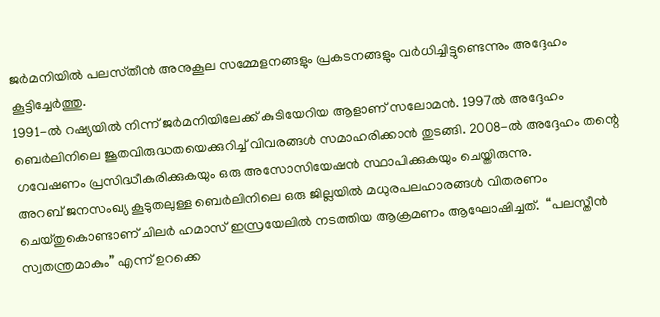ജർമനിയിൽ പലസ്‌തീൻ അനുകൂല സമ്മേളനങ്ങളും പ്രകടനങ്ങളും വർധിച്ചിട്ടുണ്ടെന്നും അദ്ദേഹം കൂട്ടിച്ചേർത്തു.
1991-ൽ റഷ്യയിൽ നിന്ന് ജർമനിയിലേക്ക് കുടിയേറിയ ആളാണ് സലോമൻ. 1997ൽ അദ്ദേഹം ബെർലിനിലെ ജൂതവിരുദ്ധതയെക്കുറിച്ച് വിവരങ്ങൾ സമാഹരിക്കാൻ തുടങ്ങി. 2008-ൽ അദ്ദേഹം തന്റെ ഗവേഷണം പ്രസിദ്ധീകരിക്കുകയും ഒരു അസോസിയേഷൻ സ്ഥാപിക്കുകയും ചെയ്തിരുന്നു.
അറബ് ജനസംഖ്യ കൂടുതലുള്ള ബെർലിനിലെ ഒരു ജില്ലയിൽ മധുരപലഹാരങ്ങൾ വിതരണം ചെയ്തുകൊണ്ടാണ് ചിലർ ഹമാസ് ഇസ്രയേലിൽ നടത്തിയ ആക്രമണം ആഘോഷിച്ചത്.  “പലസ്തീൻ സ്വതന്ത്രമാകും” എന്ന് ഉറക്കെ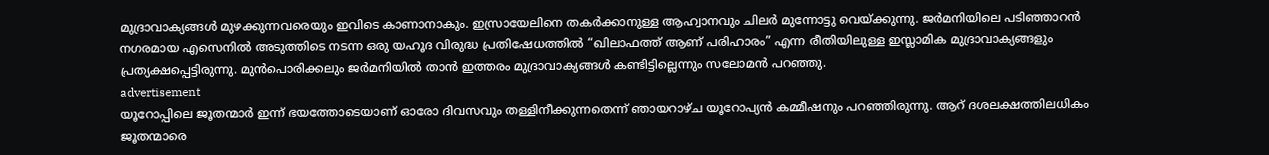മുദ്രാവാക്യങ്ങൾ മുഴക്കുന്നവരെയും ഇവിടെ കാണാനാകും. ഇസ്രായേലിനെ തകർക്കാനുള്ള ആഹ്വാനവും ചിലർ മുന്നോട്ടു വെയ്ക്കുന്നു. ജർമനിയിലെ പടിഞ്ഞാറൻ നഗരമായ എസെനിൽ അടുത്തിടെ നടന്ന ഒരു യഹൂദ വിരുദ്ധ പ്രതിഷേധത്തിൽ “ഖിലാഫത്ത് ആണ് പരിഹാരം” എന്ന രീതിയിലുള്ള ഇസ്ലാമിക മുദ്രാവാക്യങ്ങളും പ്രത്യക്ഷപ്പെട്ടിരുന്നു. മുൻപൊരിക്കലും ജർമനിയിൽ താൻ ഇത്തരം മുദ്രാവാക്യങ്ങൾ കണ്ടിട്ടില്ലെന്നും സലോമൻ പറഞ്ഞു.
advertisement
യൂറോപ്പിലെ ജൂതന്മാർ ഇന്ന് ഭയത്തോടെയാണ് ഓരോ ദിവസവും തള്ളിനീക്കുന്നതെന്ന് ഞായറാഴ്ച യൂറോപ്യൻ കമ്മീഷനും പറഞ്ഞിരുന്നു. ആറ് ദശലക്ഷത്തിലധികം ജൂതന്മാരെ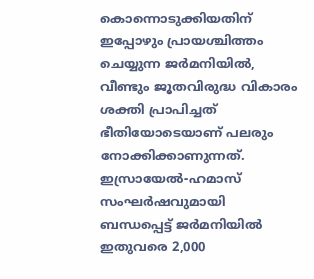കൊന്നൊടുക്കിയതിന് ഇപ്പോഴും പ്രായശ്ചിത്തം ചെയ്യുന്ന ജർമനിയിൽ, വീണ്ടും ജൂതവിരുദ്ധ വികാരം ശക്തി പ്രാപിച്ചത് ഭീതിയോടെയാണ് പലരും നോക്കിക്കാണുന്നത്.
ഇസ്രായേൽ-ഹമാസ് സംഘർഷവുമായി ബന്ധപ്പെട്ട് ജർമനിയിൽ ഇതുവരെ 2,000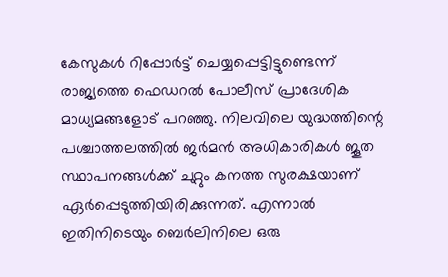കേസുകൾ റിപ്പോർട്ട് ചെയ്യപ്പെട്ടിട്ടുണ്ടെന്ന് രാജ്യത്തെ ഫെഡറൽ പോലീസ് പ്രാദേശിക മാധ്യമങ്ങളോട് പറഞ്ഞു. നിലവിലെ യുദ്ധത്തിന്റെ പശ്ചാത്തലത്തിൽ ജർമൻ അധികാരികൾ ജൂത സ്ഥാപനങ്ങൾക്ക് ചുറ്റും കനത്ത സുരക്ഷയാണ് ഏർപ്പെടുത്തിയിരിക്കുന്നത്. എന്നാൽ ഇതിനിടെയും ബെർലിനിലെ ഒരു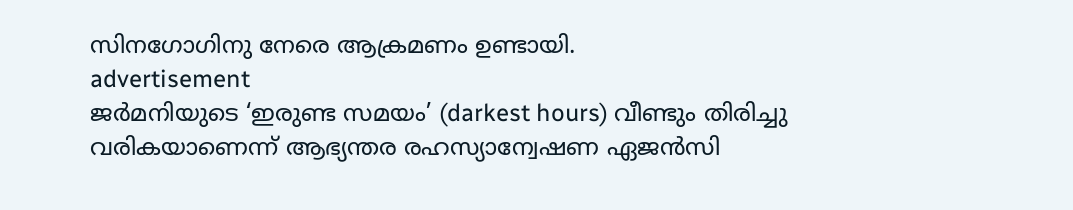സിനഗോഗിനു നേരെ ആക്രമണം ഉണ്ടായി.
advertisement
ജർമനിയുടെ ‘ഇരുണ്ട സമയം’ (darkest hours) വീണ്ടും തിരിച്ചു വരികയാണെന്ന് ആഭ്യന്തര രഹസ്യാന്വേഷണ ഏജൻസി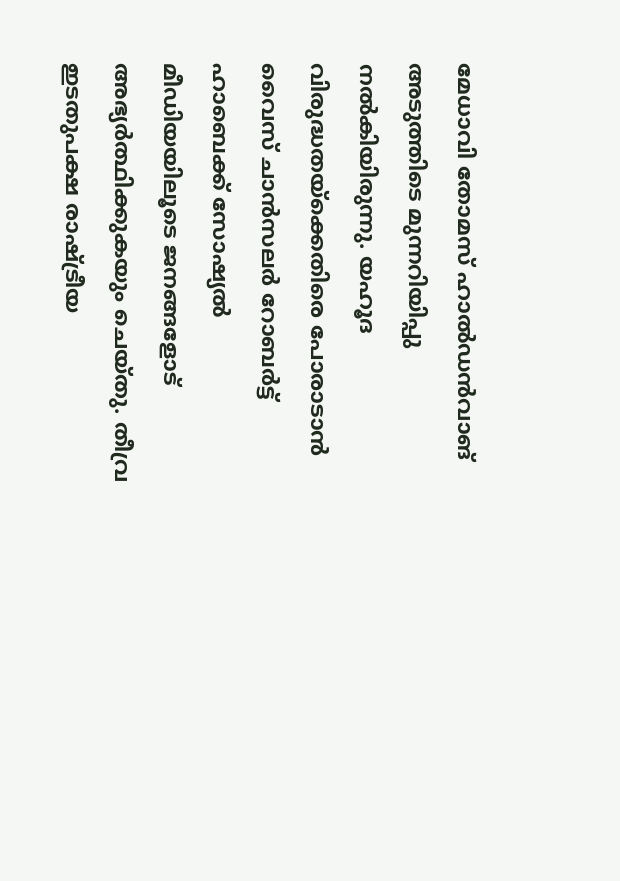മേധാവി തോമസ് ഹാൽഡൻവാങ് അടുത്തിടെ മുന്നറിയിപ്പു നൽകിയിരുന്നു. യഹൂദ വിരുദ്ധതയ്‌ക്കെതിരെ പോരാടാൻ വൈസ് ചാൻസലർ റോബർട്ട് ഹാബെക്ക് സോഷ്യൽ മീഡിയയിലൂടെ ജനങ്ങളോട് അഭ്യർത്ഥിക്കുകയും ചെയ്തു. തീവ്ര ഇടതുപക്ഷ രാഷ്ട്രീയ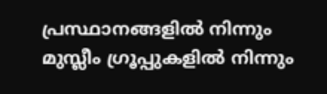പ്രസ്ഥാനങ്ങളിൽ നിന്നും മുസ്ലീം ഗ്രൂപ്പുകളിൽ നിന്നും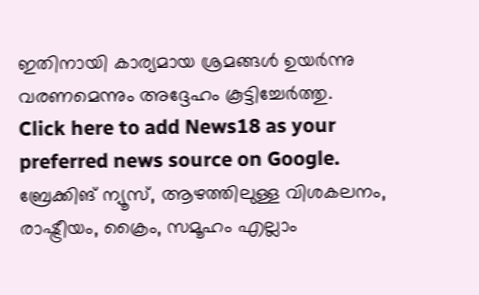ഇതിനായി കാര്യമായ ശ്രമങ്ങൾ ഉയർന്നു വരണമെന്നും അദ്ദേഹം കൂട്ടിച്ചേർത്തു.
Click here to add News18 as your preferred news source on Google.
ബ്രേക്കിങ് ന്യൂസ്, ആഴത്തിലുള്ള വിശകലനം, രാഷ്ട്രീയം, ക്രൈം, സമൂഹം എല്ലാം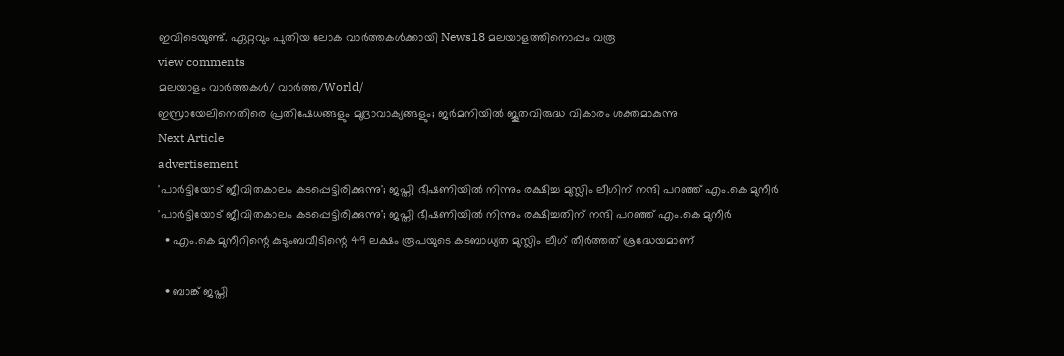ഇവിടെയുണ്ട്. ഏറ്റവും പുതിയ ലോക വാർത്തകൾക്കായി News18 മലയാളത്തിനൊപ്പം വരൂ
view comments
മലയാളം വാർത്തകൾ/ വാർത്ത/World/
ഇസ്രായേലിനെതിരെ പ്രതിഷേധങ്ങളും മുദ്രാവാക്യങ്ങളും; ജർമനിയിൽ ജൂതവിരുദ്ധ വികാരം ശക്തമാകുന്നു
Next Article
advertisement
'പാർട്ടിയോട് ജീവിതകാലം കടപ്പെട്ടിരിക്കുന്നു'; ജപ്തി ഭീഷണിയിൽ നിന്നും രക്ഷിച്ച മുസ്ലിം ലീഗിന് നന്ദി പറഞ്ഞ് എം.കെ മുനീർ
'പാർട്ടിയോട് ജീവിതകാലം കടപ്പെട്ടിരിക്കുന്നു'; ജപ്തി ഭീഷണിയിൽ നിന്നും രക്ഷിച്ചതിന് നന്ദി പറഞ്ഞ് എം.കെ മുനീർ
  • എം.കെ മുനീറിന്റെ കുടുംബവീടിന്റെ 49 ലക്ഷം രൂപയുടെ കടബാധ്യത മുസ്ലിം ലീഗ് തീർത്തത് ശ്രദ്ധേയമാണ്

  • ബാങ്ക് ജപ്തി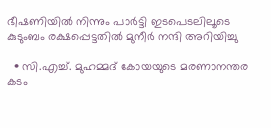ഭീഷണിയിൽ നിന്നും പാർട്ടി ഇടപെടലിലൂടെ കുടുംബം രക്ഷപ്പെട്ടതിൽ മുനീർ നന്ദി അറിയിച്ചു

  • സി.എച്ച്. മുഹമ്മദ് കോയയുടെ മരണാനന്തര കടം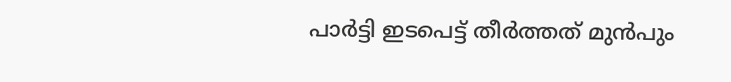പാർട്ടി ഇടപെട്ട് തീർത്തത് മുൻപും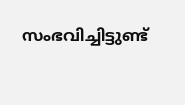സംഭവിച്ചിട്ടുണ്ട്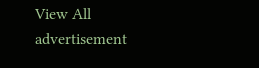View All
advertisement